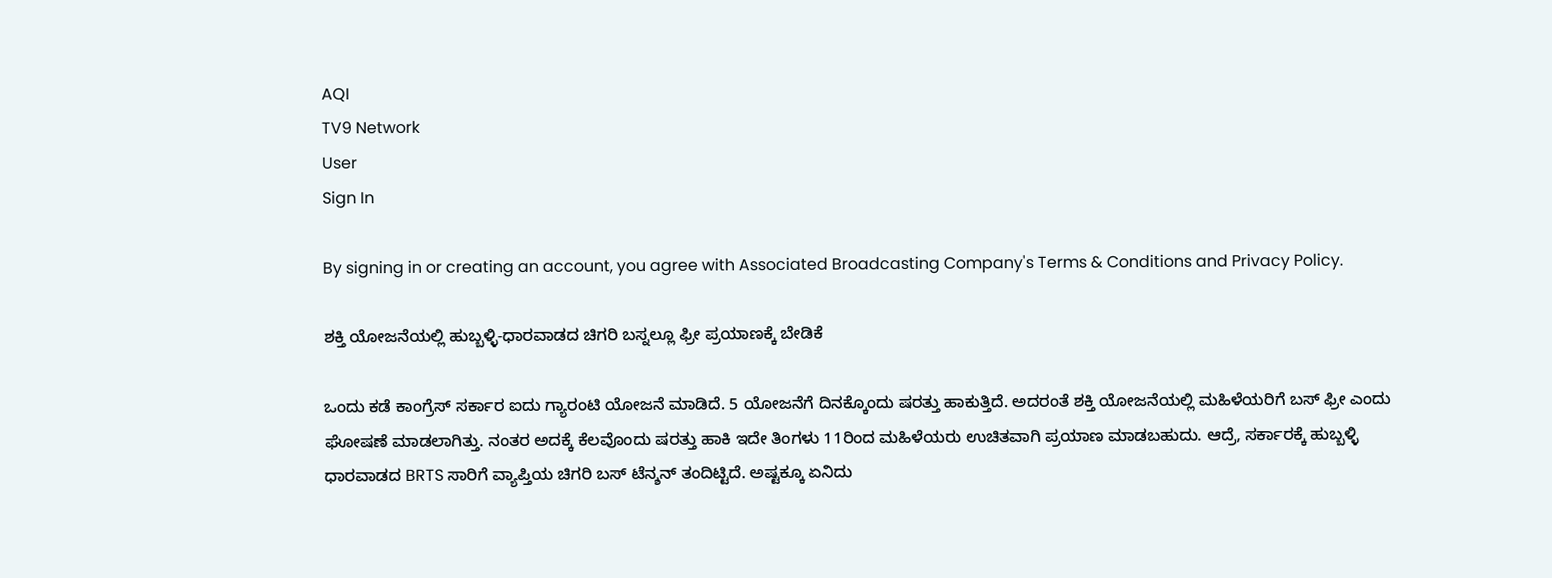AQI
TV9 Network
User
Sign In

By signing in or creating an account, you agree with Associated Broadcasting Company's Terms & Conditions and Privacy Policy.

ಶಕ್ತಿ ಯೋಜನೆಯಲ್ಲಿ ಹುಬ್ಬಳ್ಳಿ-ಧಾರವಾಡದ ಚಿಗರಿ ಬಸ್ನಲ್ಲೂ ಫ್ರೀ ಪ್ರಯಾಣಕ್ಕೆ ಬೇಡಿಕೆ

ಒಂದು ಕಡೆ ಕಾಂಗ್ರೆಸ್ ಸರ್ಕಾರ ಐದು ಗ್ಯಾರಂಟಿ ಯೋಜನೆ ಮಾಡಿದೆ. 5 ಯೋಜನೆಗೆ ದಿನಕ್ಕೊಂದು ಷರತ್ತು ಹಾಕುತ್ತಿದೆ. ಅದರಂತೆ ಶಕ್ತಿ ಯೋಜನೆಯಲ್ಲಿ ಮಹಿಳೆಯರಿಗೆ ಬಸ್ ಫ್ರೀ ಎಂದು ಘೋಷಣೆ ಮಾಡಲಾಗಿತ್ತು. ನಂತರ ಅದಕ್ಕೆ ಕೆಲವೊಂದು ಷರತ್ತು ಹಾಕಿ ಇದೇ ತಿಂಗಳು 11ರಿಂದ ಮಹಿಳೆಯರು ಉಚಿತವಾಗಿ ಪ್ರಯಾಣ ಮಾಡಬಹುದು‌. ಆದ್ರೆ, ಸರ್ಕಾರಕ್ಕೆ ಹುಬ್ಬಳ್ಳಿ ಧಾರವಾಡದ BRTS ಸಾರಿಗೆ ವ್ಯಾಪ್ತಿಯ ಚಿಗರಿ ಬಸ್ ಟೆನ್ಶನ್ ತಂದಿಟ್ಟಿದೆ. ಅಷ್ಟಕ್ಕೂ ಏನಿದು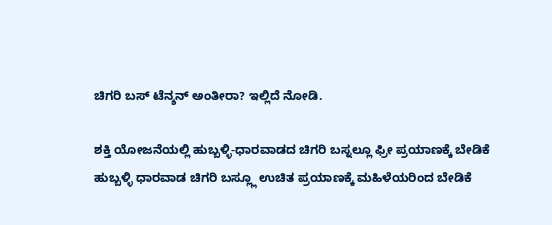ಚಿಗರಿ ಬಸ್ ಟೆನ್ಶನ್ ಅಂತೀರಾ? ಇಲ್ಲಿದೆ ನೋಡಿ.

ಶಕ್ತಿ ಯೋಜನೆಯಲ್ಲಿ ಹುಬ್ಬಳ್ಳಿ-ಧಾರವಾಡದ ಚಿಗರಿ ಬಸ್ನಲ್ಲೂ ಫ್ರೀ ಪ್ರಯಾಣಕ್ಕೆ ಬೇಡಿಕೆ
ಹುಬ್ಬಳ್ಳಿ ಧಾರವಾಡ ಚಿಗರಿ ಬಸ್ಲ್ಲೂ ಉಚಿತ ಪ್ರಯಾಣಕ್ಕೆ ಮಹಿಳೆಯರಿಂದ ಬೇಡಿಕೆ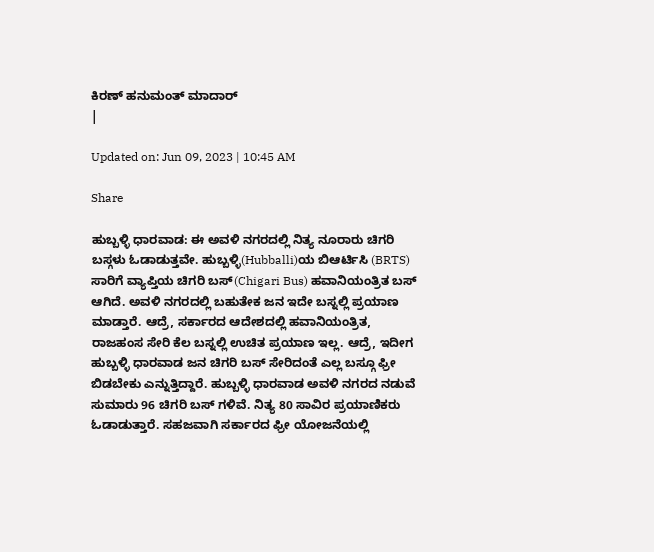ಕಿರಣ್ ಹನುಮಂತ್ ಮಾದಾರ್
|

Updated on: Jun 09, 2023 | 10:45 AM

Share

ಹುಬ್ಬಳ್ಳಿ ಧಾರವಾಡ: ಈ ಅವಳಿ ನಗರದಲ್ಲಿ ನಿತ್ಯ ನೂರಾರು ಚಿಗರಿ ಬಸ್ಗಳು ಓಡಾಡುತ್ತವೇ. ಹುಬ್ಬಳ್ಳಿ(Hubballi)ಯ ಬಿಆರ್ಟಿಸಿ (BRTS) ಸಾರಿಗೆ ವ್ಯಾಪ್ತಿಯ ಚಿಗರಿ ಬಸ್(Chigari Bus) ಹವಾನಿಯಂತ್ರಿತ ಬಸ್ ಆಗಿದೆ. ಅವಳಿ ನಗರದಲ್ಲಿ ಬಹುತೇಕ ಜನ ಇದೇ ಬಸ್ನಲ್ಲಿ ಪ್ರಯಾಣ ಮಾಡ್ತಾರೆ. ಆದ್ರೆ, ಸರ್ಕಾರದ ಆದೇಶದಲ್ಲಿ ಹವಾನಿಯಂತ್ರಿತ, ರಾಜಹಂಸ ಸೇರಿ ಕೆಲ ಬಸ್ನಲ್ಲಿ ಉಚಿತ ಪ್ರಯಾಣ ಇಲ್ಲ. ಆದ್ರೆ, ಇದೀಗ ಹುಬ್ಬಳ್ಳಿ ಧಾರವಾಡ ಜನ ಚಿಗರಿ ಬಸ್ ಸೇರಿದಂತೆ ಎಲ್ಲ ಬಸ್ಗೂ ಫ್ರೀ ಬಿಡಬೇಕು ಎನ್ನುತ್ತಿದ್ದಾರೆ. ಹುಬ್ಬಳ್ಳಿ ಧಾರವಾಡ ಅವಳಿ ನಗರದ ನಡುವೆ ಸುಮಾರು 96 ಚಿಗರಿ ಬಸ್ ಗಳಿವೆ. ನಿತ್ಯ 80 ಸಾವಿರ ಪ್ರಯಾಣಿಕರು ಓಡಾಡುತ್ತಾರೆ. ಸಹಜವಾಗಿ ಸರ್ಕಾರದ ಫ್ರೀ ಯೋಜನೆಯಲ್ಲಿ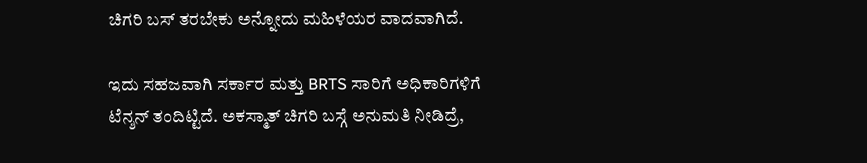ಚಿಗರಿ ಬಸ್ ತರಬೇಕು ಅನ್ನೋದು‌ ಮಹಿಳೆಯರ ವಾದವಾಗಿದೆ.

ಇದು ಸಹಜವಾಗಿ ಸರ್ಕಾರ ಮತ್ತು BRTS ಸಾರಿಗೆ ಅಧಿಕಾರಿಗಳಿಗೆ ಟೆನ್ಶನ್ ತಂದಿಟ್ಟಿದೆ. ಅಕಸ್ಮಾತ್ ಚಿಗರಿ ಬಸ್ಗೆ ಅನುಮತಿ ನೀಡಿದ್ರೆ,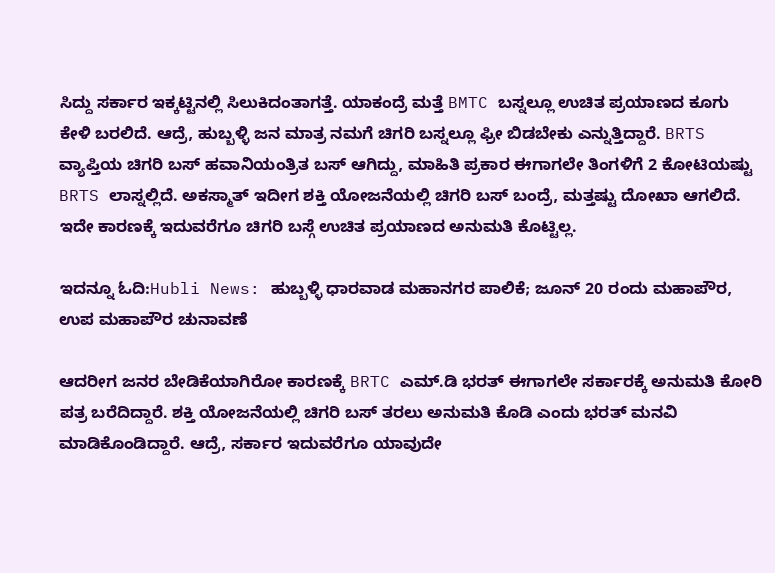ಸಿದ್ದು ಸರ್ಕಾರ ಇಕ್ಕಟ್ಟಿನಲ್ಲಿ ಸಿಲುಕಿದಂತಾಗತ್ತೆ. ಯಾಕಂದ್ರೆ ಮತ್ತೆ BMTC ಬಸ್ನಲ್ಲೂ ಉಚಿತ ಪ್ರಯಾಣದ ಕೂಗು ಕೇಳಿ ಬರಲಿದೆ. ಆದ್ರೆ, ಹುಬ್ಬಳ್ಳಿ ಜನ ಮಾತ್ರ ನಮಗೆ ಚಿಗರಿ ಬಸ್ನಲ್ಲೂ ಫ್ರೀ ಬಿಡಬೇಕು ಎನ್ನುತ್ತಿದ್ದಾರೆ. BRTS ವ್ಯಾಪ್ತಿಯ ಚಿಗರಿ ಬಸ್ ಹವಾನಿಯಂತ್ರಿತ ಬಸ್ ಆಗಿದ್ದು, ಮಾಹಿತಿ ಪ್ರಕಾರ ಈಗಾಗಲೇ ತಿಂಗಳಿಗೆ 2 ಕೋಟಿಯಷ್ಟು BRTS ಲಾಸ್ನಲ್ಲಿದೆ. ಅಕಸ್ಮಾತ್ ಇದೀಗ ಶಕ್ತಿ ಯೋಜನೆಯಲ್ಲಿ ಚಿಗರಿ ಬಸ್ ಬಂದ್ರೆ, ಮತ್ತಷ್ಟು ದೋಖಾ ಆಗಲಿದೆ. ಇದೇ ಕಾರಣಕ್ಕೆ ಇದುವರೆಗೂ ಚಿಗರಿ ಬಸ್ಗೆ ಉಚಿತ ಪ್ರಯಾಣದ ಅನುಮತಿ ಕೊಟ್ಟಿಲ್ಲ.

ಇದನ್ನೂ ಓದಿ:Hubli News: ಹುಬ್ಬಳ್ಳಿ ಧಾರವಾಡ ಮಹಾನಗರ ಪಾಲಿಕೆ; ಜೂನ್ 20 ರಂದು ಮಹಾಪೌರ, ಉಪ ಮಹಾಪೌರ ಚುನಾವಣೆ

ಆದರೀಗ ಜನರ ಬೇಡಿಕೆಯಾಗಿರೋ ಕಾರಣಕ್ಕೆ BRTC ಎಮ್.ಡಿ ಭರತ್ ಈಗಾಗಲೇ ಸರ್ಕಾರಕ್ಕೆ ಅನುಮತಿ ಕೋರಿ ಪತ್ರ ಬರೆದಿದ್ದಾರೆ‌. ಶಕ್ತಿ ಯೋಜನೆಯಲ್ಲಿ ಚಿಗರಿ ಬಸ್ ತರಲು ಅನುಮತಿ ಕೊಡಿ ಎಂದು ಭರತ್ ಮನವಿ ಮಾಡಿಕೊಂಡಿದ್ದಾರೆ. ಆದ್ರೆ, ಸರ್ಕಾರ ಇದುವರೆಗೂ ಯಾವುದೇ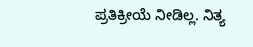ಪ್ರತಿಕ್ರೀಯೆ ನೀಡಿಲ್ಲ. ನಿತ್ಯ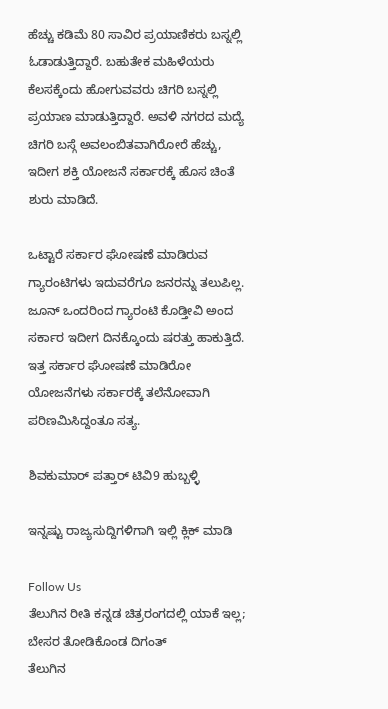ಹೆಚ್ಚು ಕಡಿಮೆ 80 ಸಾವಿರ ಪ್ರಯಾಣಿಕರು ಬಸ್ನಲ್ಲಿ ಓಡಾಡುತ್ತಿದ್ದಾರೆ. ಬಹುತೇಕ ಮಹಿಳೆಯರು ಕೆಲಸಕ್ಕೆಂದು ಹೋಗುವವರು ಚಿಗರಿ ಬಸ್ನಲ್ಲಿ ಪ್ರಯಾಣ ಮಾಡುತ್ತಿದ್ದಾರೆ. ಅವಳಿ ನಗರದ ಮದ್ಯೆ ಚಿಗರಿ ಬಸ್ಗೆ ಅವಲಂಬಿತವಾಗಿರೋರೆ ಹೆಚ್ಚು, ಇದೀಗ ಶಕ್ತಿ ಯೋಜನೆ ಸರ್ಕಾರಕ್ಕೆ ಹೊಸ ಚಿಂತೆ ಶುರು ಮಾಡಿದೆ.

ಒಟ್ಟಾರೆ ಸರ್ಕಾರ ಘೋಷಣೆ ಮಾಡಿರುವ ಗ್ಯಾರಂಟಿಗಳು ಇದುವರೆಗೂ ಜನರನ್ನು ತಲುಪಿಲ್ಲ. ಜೂನ್ ಒಂದರಿಂದ ಗ್ಯಾರಂಟಿ ಕೊಡ್ತೀವಿ ಅಂದ ಸರ್ಕಾರ ಇದೀಗ ದಿನಕ್ಕೊಂದು ಷರತ್ತು ಹಾಕುತ್ತಿದೆ. ಇತ್ತ ಸರ್ಕಾರ ಘೋಷಣೆ ಮಾಡಿರೋ ಯೋಜನೆಗಳು ಸರ್ಕಾರಕ್ಕೆ ತಲೆನೋವಾಗಿ ಪರಿಣಮಿಸಿದ್ದಂತೂ ಸತ್ಯ.

ಶಿವಕುಮಾರ್ ಪತ್ತಾರ್ ಟಿವಿ9 ಹುಬ್ಬಳ್ಳಿ

ಇನ್ನಷ್ಟು ರಾಜ್ಯಸುದ್ದಿಗಳಿಗಾಗಿ ಇಲ್ಲಿ ಕ್ಲಿಕ್ ಮಾಡಿ

Follow Us
ತೆಲುಗಿನ ರೀತಿ ಕನ್ನಡ ಚಿತ್ರರಂಗದಲ್ಲಿ ಯಾಕೆ ಇಲ್ಲ; ಬೇಸರ ತೋಡಿಕೊಂಡ ದಿಗಂತ್
ತೆಲುಗಿನ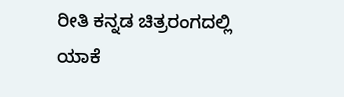ರೀತಿ ಕನ್ನಡ ಚಿತ್ರರಂಗದಲ್ಲಿ ಯಾಕೆ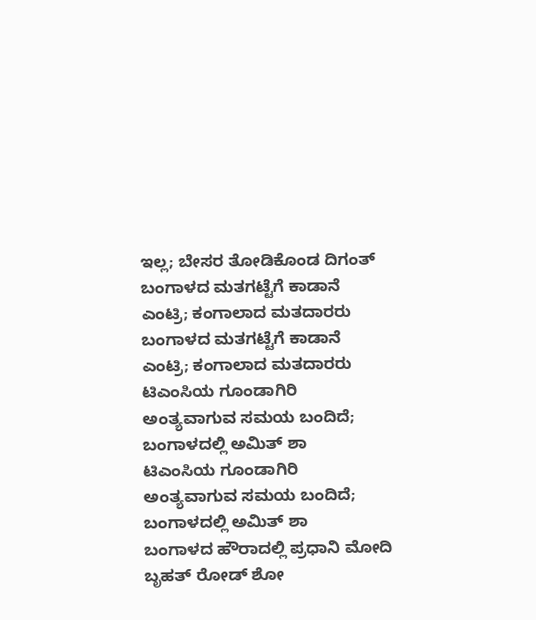ಇಲ್ಲ; ಬೇಸರ ತೋಡಿಕೊಂಡ ದಿಗಂತ್
ಬಂಗಾಳದ ಮತಗಟ್ಟೆಗೆ ಕಾಡಾನೆ ಎಂಟ್ರಿ; ಕಂಗಾಲಾದ ಮತದಾರರು
ಬಂಗಾಳದ ಮತಗಟ್ಟೆಗೆ ಕಾಡಾನೆ ಎಂಟ್ರಿ; ಕಂಗಾಲಾದ ಮತದಾರರು
ಟಿಎಂಸಿಯ ಗೂಂಡಾಗಿರಿ ಅಂತ್ಯವಾಗುವ ಸಮಯ ಬಂದಿದೆ; ಬಂಗಾಳದಲ್ಲಿ ಅಮಿತ್ ಶಾ
ಟಿಎಂಸಿಯ ಗೂಂಡಾಗಿರಿ ಅಂತ್ಯವಾಗುವ ಸಮಯ ಬಂದಿದೆ; ಬಂಗಾಳದಲ್ಲಿ ಅಮಿತ್ ಶಾ
ಬಂಗಾಳದ ಹೌರಾದಲ್ಲಿ ಪ್ರಧಾನಿ ಮೋದಿ ಬೃಹತ್ ರೋಡ್ ಶೋ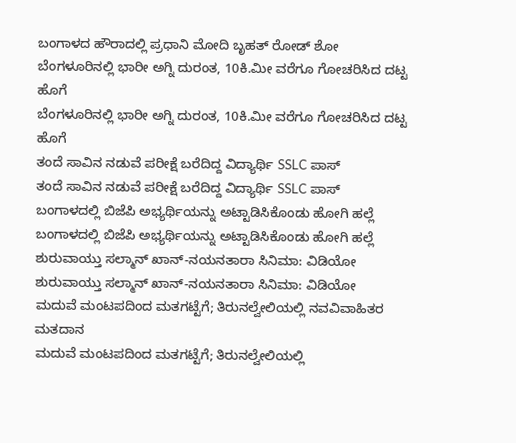ಬಂಗಾಳದ ಹೌರಾದಲ್ಲಿ ಪ್ರಧಾನಿ ಮೋದಿ ಬೃಹತ್ ರೋಡ್ ಶೋ
ಬೆಂಗಳೂರಿನಲ್ಲಿ ಭಾರೀ ಅಗ್ನಿ ದುರಂತ, 10ಕಿ.ಮೀ ವರೆಗೂ ಗೋಚರಿಸಿದ ದಟ್ಟ ಹೊಗೆ
ಬೆಂಗಳೂರಿನಲ್ಲಿ ಭಾರೀ ಅಗ್ನಿ ದುರಂತ, 10ಕಿ.ಮೀ ವರೆಗೂ ಗೋಚರಿಸಿದ ದಟ್ಟ ಹೊಗೆ
ತಂದೆ ಸಾವಿನ ನಡುವೆ ಪರೀಕ್ಷೆ ಬರೆದಿದ್ದ ವಿದ್ಯಾರ್ಥಿ SSLC ಪಾಸ್
ತಂದೆ ಸಾವಿನ ನಡುವೆ ಪರೀಕ್ಷೆ ಬರೆದಿದ್ದ ವಿದ್ಯಾರ್ಥಿ SSLC ಪಾಸ್
ಬಂಗಾಳದಲ್ಲಿ ಬಿಜೆಪಿ ಅಭ್ಯರ್ಥಿಯನ್ನು ಅಟ್ಟಾಡಿಸಿಕೊಂಡು ಹೋಗಿ ಹಲ್ಲೆ
ಬಂಗಾಳದಲ್ಲಿ ಬಿಜೆಪಿ ಅಭ್ಯರ್ಥಿಯನ್ನು ಅಟ್ಟಾಡಿಸಿಕೊಂಡು ಹೋಗಿ ಹಲ್ಲೆ
ಶುರುವಾಯ್ತು ಸಲ್ಮಾನ್ ಖಾನ್-ನಯನತಾರಾ ಸಿನಿಮಾ: ವಿಡಿಯೋ
ಶುರುವಾಯ್ತು ಸಲ್ಮಾನ್ ಖಾನ್-ನಯನತಾರಾ ಸಿನಿಮಾ: ವಿಡಿಯೋ
ಮದುವೆ ಮಂಟಪದಿಂದ ಮತಗಟ್ಟೆಗೆ; ತಿರುನಲ್ವೇಲಿಯಲ್ಲಿ ನವವಿವಾಹಿತರ ಮತದಾನ
ಮದುವೆ ಮಂಟಪದಿಂದ ಮತಗಟ್ಟೆಗೆ; ತಿರುನಲ್ವೇಲಿಯಲ್ಲಿ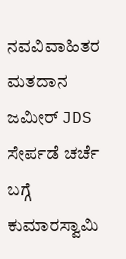ನವವಿವಾಹಿತರ ಮತದಾನ
ಜಮೀರ್ JDS ಸೇರ್ಪಡೆ ಚರ್ಚೆ ಬಗ್ಗೆ ಕುಮಾರಸ್ವಾಮಿ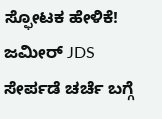ಸ್ಫೋಟಕ ಹೇಳಿಕೆ!
ಜಮೀರ್ JDS ಸೇರ್ಪಡೆ ಚರ್ಚೆ ಬಗ್ಗೆ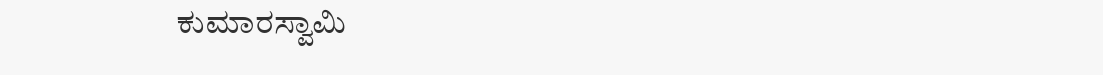ಕುಮಾರಸ್ವಾಮಿ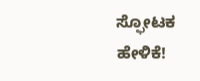ಸ್ಫೋಟಕ ಹೇಳಿಕೆ!